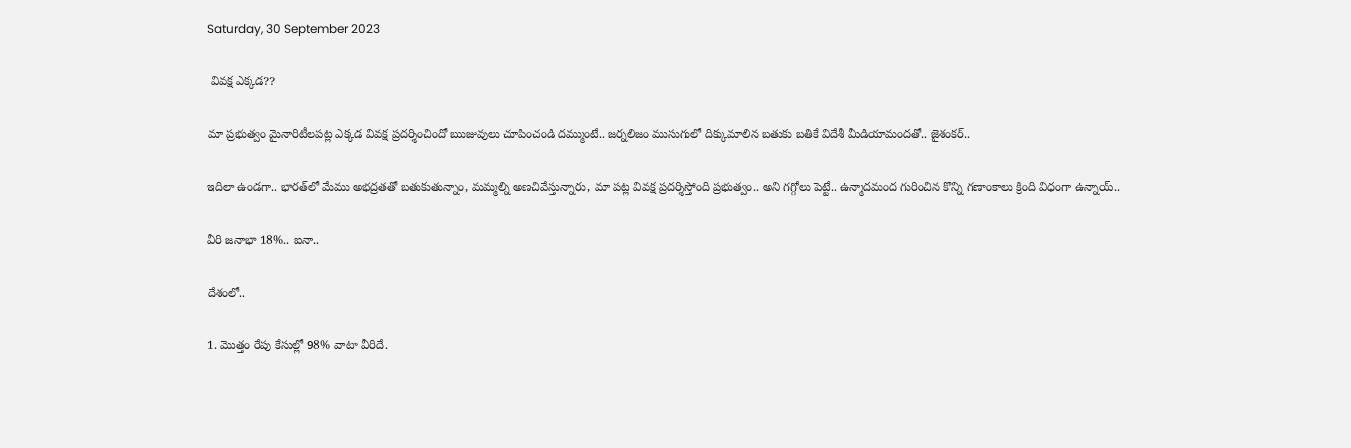Saturday, 30 September 2023

 వివక్ష ఎక్కడ??

మా ప్రభుత్వం మైనారిటీలపట్ల ఎక్కడ వివక్ష ప్రదర్శించిందో ఋజువులు చూపించండి దమ్ముంటే.. జర్నలిజం ముసుగులో దిక్కుమాలిన బతుకు బతికే విదేశీ మీడియామందతో.. జైశంకర్..

ఇదిలా ఉండగా.. భారత్‌లో మేము అభద్రతతో బతుకుతున్నాం, మమ్మల్ని అణచివేస్తున్నారు, మా పట్ల వివక్ష ప్రదర్శిస్తోంది ప్రభుత్వం.. అని గగ్గోలు పెట్టే.. ఉన్మాదమంద గురించిన కొన్ని గణాంకాలు క్రింది విధంగా ఉన్నాయ్..

వీరి జనాభా 18%.. ఐనా..

దేశంలో..

1. మొత్తం రేపు కేసుల్లో 98% వాటా వీరిదే.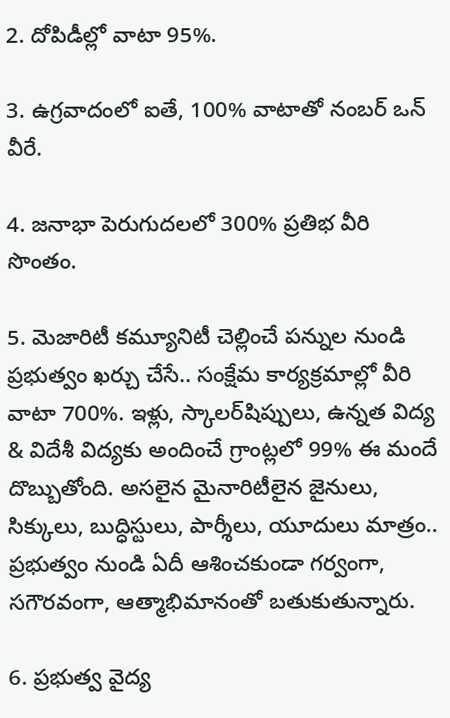2. దోపిడీల్లో వాటా 95%.

3. ఉగ్రవాదంలో ఐతే, 100% వాటాతో నంబర్ ఒన్ వీరే.

4. జనాభా పెరుగుదలలో 300% ప్రతిభ వీరి సొంతం.

5. మెజారిటీ కమ్యూనిటీ చెల్లించే పన్నుల నుండి ప్రభుత్వం ఖర్చు చేసే.. సంక్షేమ కార్యక్రమాల్లో వీరి వాటా 700%. ఇళ్లు, స్కాలర్‌షిప్పులు, ఉన్నత విద్య & విదేశీ విద్యకు అందించే గ్రాంట్లలో 99% ఈ మందే దొబ్బుతోంది. అసలైన మైనారిటీలైన జైనులు, సిక్కులు, బుద్ధిస్టులు, పార్శీలు, యూదులు మాత్రం.. ప్రభుత్వం నుండి ఏదీ ఆశించకుండా గర్వంగా, సగౌరవంగా, ఆత్మాభిమానంతో బతుకుతున్నారు.

6. ప్రభుత్వ వైద్య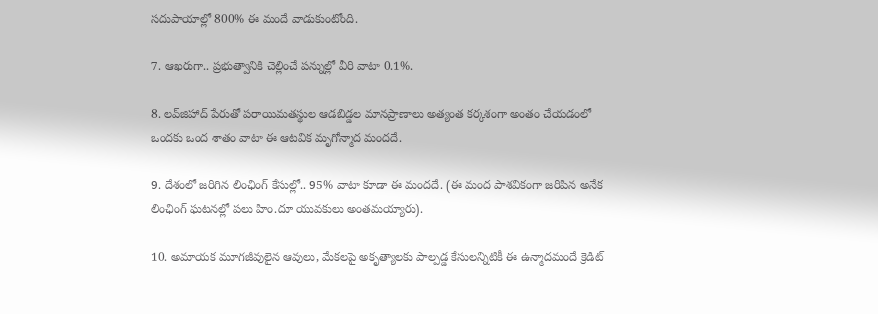సదుపాయాల్లో 800% ఈ మందే వాడుకుంటోంది.

7. ఆఖరుగా.. ప్రభుత్వానికి చెల్లించే పన్నుల్లో వీరి వాటా 0.1%.

8. లవ్‌జిహాద్ పేరుతో పరాయిమతస్థుల ఆడబిడ్డల మానప్రాణాలు అత్యంత కర్కశంగా అంతం చేయడంలో ఒందకు ఒంద శాతం వాటా ఈ ఆటవిక మృగోన్మాద మందదే.

9. దేశంలో జరిగిన లింఛింగ్ కేసుల్లో.. 95% వాటా కూడా ఈ మందదే. (ఈ మంద పాశవికంగా జరిపిన అనేక లింఛింగ్ ఘటనల్లో పలు హిం.దూ యువకులు అంతమయ్యారు).

10. అమాయక మూగజీవులైన ఆవులు, మేకలపై అకృత్యాలకు పాల్పడ్డ కేసులన్నిటికీ ఈ ఉన్మాదమందే క్రెడిట్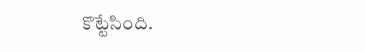కొట్టేసింది.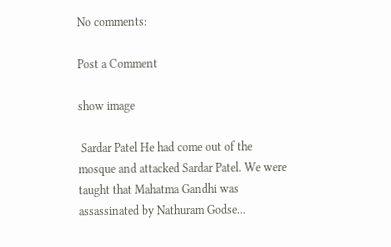No comments:

Post a Comment

show image

 Sardar Patel He had come out of the mosque and attacked Sardar Patel. We were taught that Mahatma Gandhi was assassinated by Nathuram Godse...